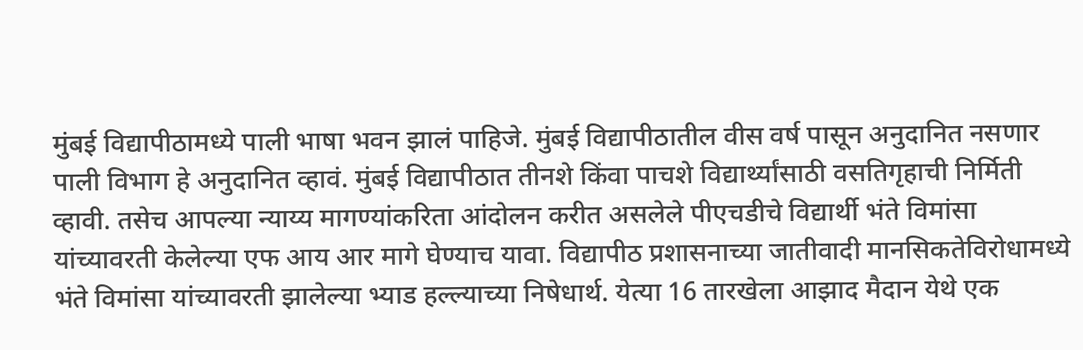मुंबई विद्यापीठामध्ये पाली भाषा भवन झालं पाहिजे. मुंबई विद्यापीठातील वीस वर्ष पासून अनुदानित नसणार पाली विभाग हे अनुदानित व्हावं. मुंबई विद्यापीठात तीनशे किंवा पाचशे विद्यार्थ्यांसाठी वसतिगृहाची निर्मिती व्हावी. तसेच आपल्या न्याय्य मागण्यांकरिता आंदोलन करीत असलेले पीएचडीचे विद्यार्थी भंते विमांसा यांच्यावरती केलेल्या एफ आय आर मागे घेण्याच यावा. विद्यापीठ प्रशासनाच्या जातीवादी मानसिकतेविरोधामध्ये भंते विमांसा यांच्यावरती झालेल्या भ्याड हल्ल्याच्या निषेधार्थ. येत्या 16 तारखेला आझाद मैदान येथे एक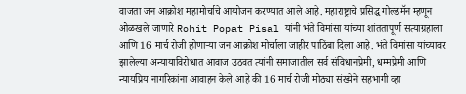वाजता जन आक्रोश महामोर्चाचे आयोजन करण्यात आले आहे. महाराष्ट्राचे प्रसिद्ध गोल्डमॅन म्हणून ओळखले जाणारे Rohit Popat Pisal यांनी भंते विमांसा यांच्या शांततापूर्ण सत्याग्रहाला आणि 16 मार्च रोजी होणाऱ्या जन आक्रोश मोर्चाला जाहीर पाठिंबा दिला आहे. भंते विमांसा यांच्यावर झालेल्या अन्यायाविरोधात आवाज उठवत त्यांनी समाजातील सर्व संविधानप्रेमी, धम्मप्रेमी आणि न्यायप्रिय नागरिकांना आवाहन केले आहे की 16 मार्च रोजी मोठ्या संख्येने सहभागी व्हा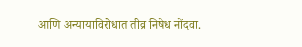आणि अन्यायाविरोधात तीव्र निषेध नोंदवा.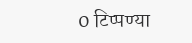0 टिप्पण्या